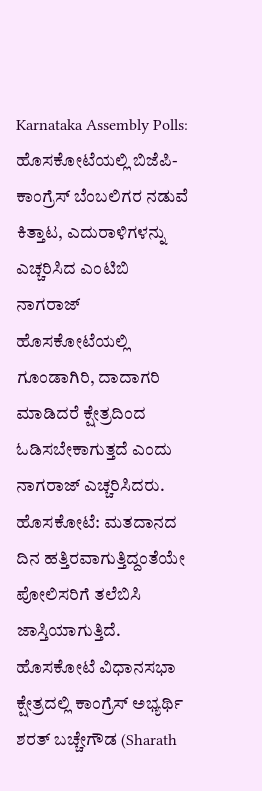Karnataka Assembly Polls: ಹೊಸಕೋಟೆಯಲ್ಲಿ ಬಿಜೆಪಿ-ಕಾಂಗ್ರೆಸ್ ಬೆಂಬಲಿಗರ ನಡುವೆ ಕಿತ್ತಾಟ, ಎದುರಾಳಿಗಳನ್ನು ಎಚ್ಚರಿಸಿದ ಎಂಟಿಬಿ ನಾಗರಾಜ್
ಹೊಸಕೋಟೆಯಲ್ಲಿ ಗೂಂಡಾಗಿರಿ, ದಾದಾಗರಿ ಮಾಡಿದರೆ ಕ್ಷೇತ್ರದಿಂದ ಓಡಿಸಬೇಕಾಗುತ್ತದೆ ಎಂದು ನಾಗರಾಜ್ ಎಚ್ಚರಿಸಿದರು.
ಹೊಸಕೋಟೆ: ಮತದಾನದ ದಿನ ಹತ್ತಿರವಾಗುತ್ತಿದ್ದಂತೆಯೇ ಪೋಲಿಸರಿಗೆ ತಲೆಬಿಸಿ ಜಾಸ್ತಿಯಾಗುತ್ತಿದೆ. ಹೊಸಕೋಟೆ ವಿಧಾನಸಭಾ ಕ್ಷೇತ್ರದಲ್ಲಿ ಕಾಂಗ್ರೆಸ್ ಅಭ್ಯರ್ಥಿ ಶರತ್ ಬಚ್ಚೇಗೌಡ (Sharath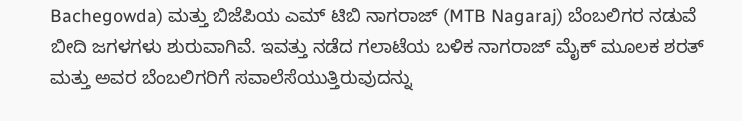Bachegowda) ಮತ್ತು ಬಿಜೆಪಿಯ ಎಮ್ ಟಿಬಿ ನಾಗರಾಜ್ (MTB Nagaraj) ಬೆಂಬಲಿಗರ ನಡುವೆ ಬೀದಿ ಜಗಳಗಳು ಶುರುವಾಗಿವೆ. ಇವತ್ತು ನಡೆದ ಗಲಾಟೆಯ ಬಳಿಕ ನಾಗರಾಜ್ ಮೈಕ್ ಮೂಲಕ ಶರತ್ ಮತ್ತು ಅವರ ಬೆಂಬಲಿಗರಿಗೆ ಸವಾಲೆಸೆಯುತ್ತಿರುವುದನ್ನು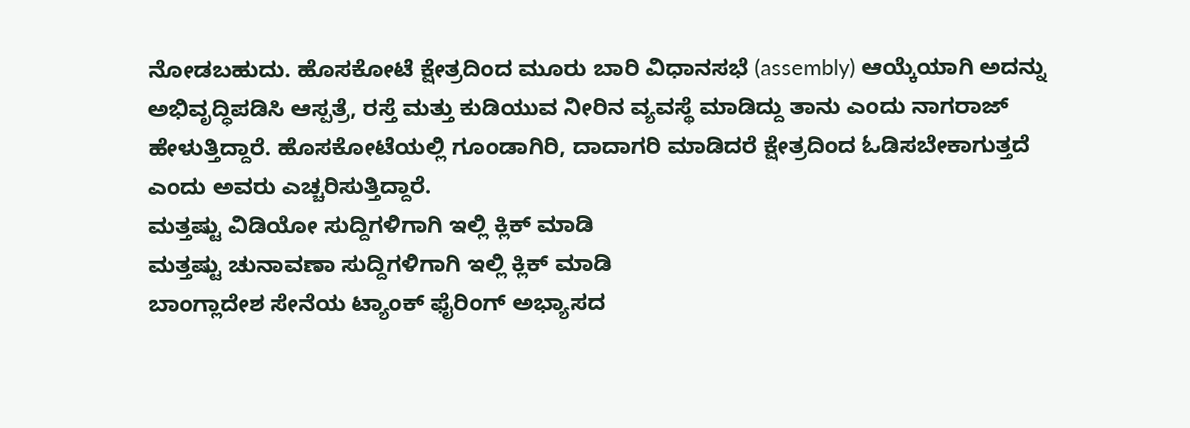ನೋಡಬಹುದು. ಹೊಸಕೋಟೆ ಕ್ಷೇತ್ರದಿಂದ ಮೂರು ಬಾರಿ ವಿಧಾನಸಭೆ (assembly) ಆಯ್ಕೆಯಾಗಿ ಅದನ್ನು ಅಭಿವೃದ್ಧಿಪಡಿಸಿ ಆಸ್ಪತ್ರೆ, ರಸ್ತೆ ಮತ್ತು ಕುಡಿಯುವ ನೀರಿನ ವ್ಯವಸ್ಥೆ ಮಾಡಿದ್ದು ತಾನು ಎಂದು ನಾಗರಾಜ್ ಹೇಳುತ್ತಿದ್ದಾರೆ. ಹೊಸಕೋಟೆಯಲ್ಲಿ ಗೂಂಡಾಗಿರಿ, ದಾದಾಗರಿ ಮಾಡಿದರೆ ಕ್ಷೇತ್ರದಿಂದ ಓಡಿಸಬೇಕಾಗುತ್ತದೆ ಎಂದು ಅವರು ಎಚ್ಚರಿಸುತ್ತಿದ್ದಾರೆ.
ಮತ್ತಷ್ಟು ವಿಡಿಯೋ ಸುದ್ದಿಗಳಿಗಾಗಿ ಇಲ್ಲಿ ಕ್ಲಿಕ್ ಮಾಡಿ
ಮತ್ತಷ್ಟು ಚುನಾವಣಾ ಸುದ್ದಿಗಳಿಗಾಗಿ ಇಲ್ಲಿ ಕ್ಲಿಕ್ ಮಾಡಿ
ಬಾಂಗ್ಲಾದೇಶ ಸೇನೆಯ ಟ್ಯಾಂಕ್ ಫೈರಿಂಗ್ ಅಭ್ಯಾಸದ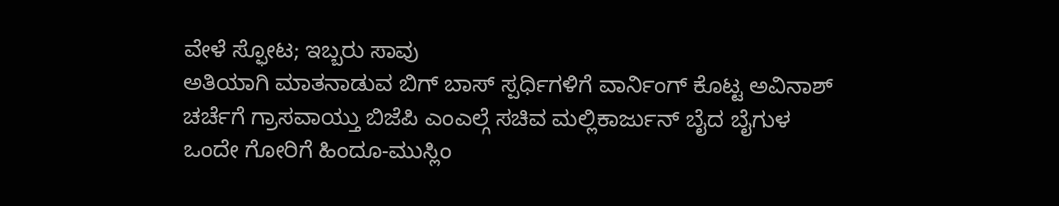ವೇಳೆ ಸ್ಫೋಟ; ಇಬ್ಬರು ಸಾವು
ಅತಿಯಾಗಿ ಮಾತನಾಡುವ ಬಿಗ್ ಬಾಸ್ ಸ್ಪರ್ಧಿಗಳಿಗೆ ವಾರ್ನಿಂಗ್ ಕೊಟ್ಟ ಅವಿನಾಶ್
ಚರ್ಚೆಗೆ ಗ್ರಾಸವಾಯ್ತು ಬಿಜೆಪಿ ಎಂಎಲ್ಗೆ ಸಚಿವ ಮಲ್ಲಿಕಾರ್ಜುನ್ ಬೈದ ಬೈಗುಳ
ಒಂದೇ ಗೋರಿಗೆ ಹಿಂದೂ-ಮುಸ್ಲಿಂ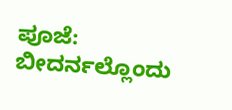ಪೂಜೆ: ಬೀದರ್ನಲ್ಲೊಂದು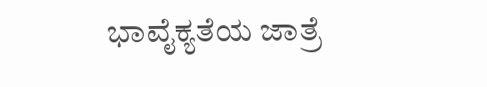ಭಾವೈಕ್ಯತೆಯ ಜಾತ್ರೆ